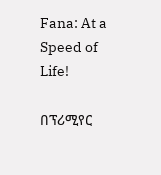Fana: At a Speed of Life!

በፕሪሚየር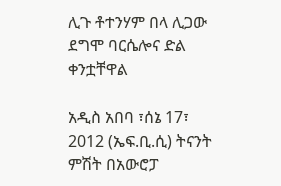ሊጉ ቶተንሃም በላ ሊጋው ደግሞ ባርሴሎና ድል ቀንቷቸዋል

አዲስ አበባ ፣ሰኔ 17፣ 2012 (ኤፍ.ቢ.ሲ) ትናንት ምሽት በአውሮፓ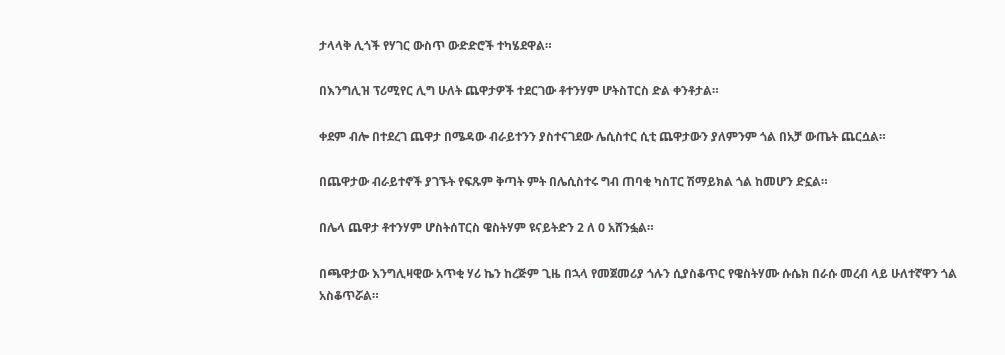ታላላቅ ሊጎች የሃገር ውስጥ ውድድሮች ተካሄደዋል።

በእንግሊዝ ፕሪሚየር ሊግ ሁለት ጨዋታዎች ተደርገው ቶተንሃም ሆትስፐርስ ድል ቀንቶታል።

ቀደም ብሎ በተደረገ ጨዋታ በሜዳው ብራይተንን ያስተናገደው ሌሲስተር ሲቲ ጨዋታውን ያለምንም ጎል በአቻ ውጤት ጨርሷል።

በጨዋታው ብራይተኖች ያገኙት የፍጹም ቅጣት ምት በሌሲስተሩ ግብ ጠባቂ ካስፐር ሽማይክል ጎል ከመሆን ድኗል።

በሌላ ጨዋታ ቶተንሃም ሆስትሰፐርስ ዌስትሃም ዩናይትድን 2 ለ 0 አሸንፏል።

በጫዋታው እንግሊዛዊው አጥቂ ሃሪ ኬን ከረጅም ጊዜ በኋላ የመጀመሪያ ጎሉን ሲያስቆጥር የዌስትሃሙ ሱሴክ በራሱ መረብ ላይ ሁለተኛዋን ጎል አስቆጥሯል።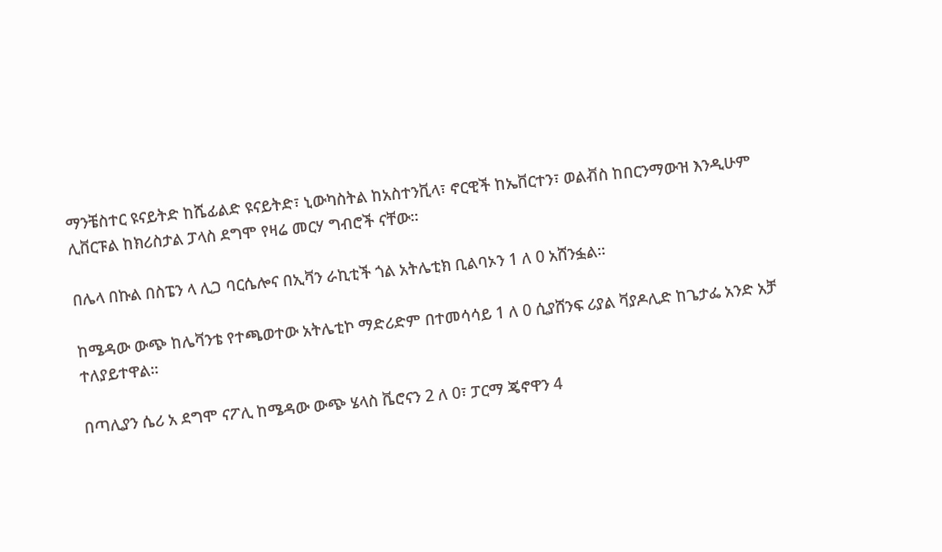ማንቼስተር ዩናይትድ ከሼፊልድ ዩናይትድ፣ ኒውካስትል ከአስተንቪላ፣ ኖርዊች ከኤቨርተን፣ ወልቭስ ከበርንማውዝ እንዲሁም ሊቨርፑል ከክሪስታል ፓላስ ደግሞ የዛሬ መርሃ ግብሮች ናቸው።

በሌላ በኩል በስፔን ላ ሊጋ ባርሴሎና በኢቫን ራኪቲች ጎል አትሌቲክ ቢልባኦን 1 ለ 0 አሸንፏል።

ከሜዳው ውጭ ከሌቫንቴ የተጫወተው አትሌቲኮ ማድሪድም በተመሳሳይ 1 ለ 0 ሲያሸንፍ ሪያል ቫያዶሊድ ከጌታፌ አንድ አቻ ተለያይተዋል።

በጣሊያን ሴሪ አ ደግሞ ናፖሊ ከሜዳው ውጭ ሄላስ ቬሮናን 2 ለ 0፣ ፓርማ ጄኖዋን 4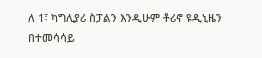ለ 1፣ ካግሊያሪ ስፓልን እንዲሁም ቶሪኖ ዩዲኒዜን በተመሳሳይ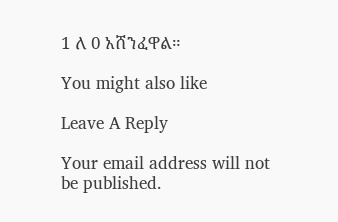1 ለ 0 አሸንፈዋል።

You might also like

Leave A Reply

Your email address will not be published.